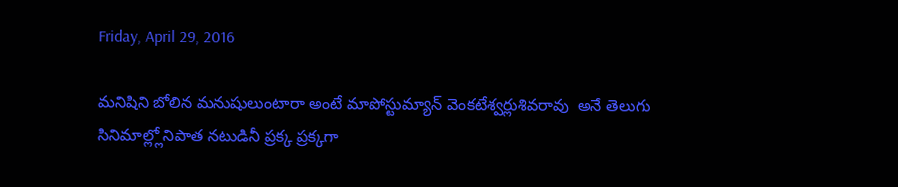Friday, April 29, 2016

మనిషిని బోలిన మనుషులుంటారా అంటే మాపోస్టుమ్యాన్ వెంకటేశ్వర్లుశివరావు  అనే తెలుగు సినిమాల్ల్లోనిపాత నటుడినీ ప్రక్క ప్రక్కగా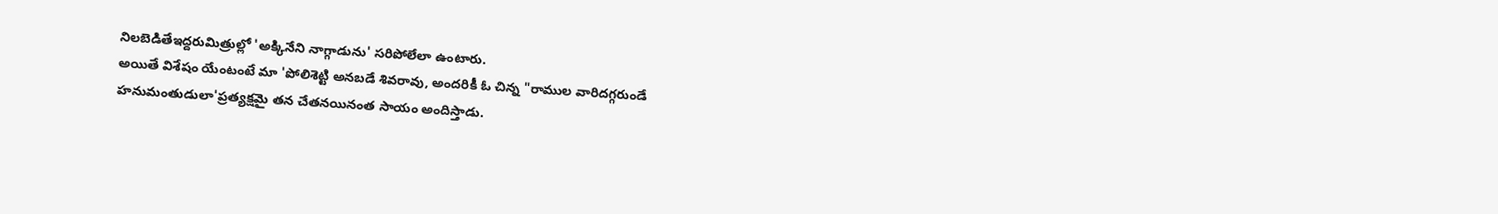నిలబెడితేఇద్దరుమిత్రుల్లో 'అక్కినేని నాగ్గాడును' సరిపోలేలా ఉంటారు.
అయితే విశేషం యేంటంటే మా 'పోలిశెట్టి అనబడే శివరావు, అందరికీ ఓ చిన్న "రాముల వారిదగ్గరుండే
హనుమంతుడులా'ప్రత్యక్షమై తన చేతనయినంత సాయం అందిస్తాడు.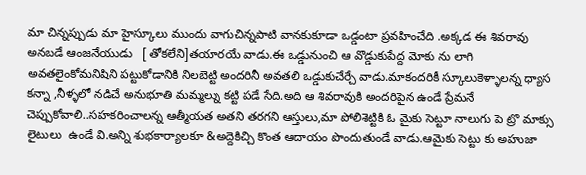మా చిన్నప్పుడు మా హైస్కూలు ముందు వాగుచిన్నపాటి వానకుకూడా ఒడ్డంటా ప్రవహించేది .అక్కడ ఈ శివరావు అనబడే ఆంజనేయుడు   [ తోకలేని]తయారయే వాడు.ఈ ఒడ్డునుంచి ఆ వొడ్డుకుపేద్ద మోకు ను లాగి అవతలైంకోమనిషిని పట్టుకోడానికి నిలబెట్టి అందరినీ అవతలి ఒడ్డుకుచేర్చే వాడు.మాకందరికీ స్కూలుకెళ్ళాలన్న ధ్యాస కన్నా ,నీళ్ళలో నడిచే అనుభూతి మమ్మల్ను కట్టి పడే సేది.అది ఆ శివరావుకి అందరిపైన ఉండే ప్రేమనే చెప్పుకోవాలి..సహకరించాలన్న ఆత్మీయత అతని తరగని ఆస్తులు,మా పోలిశెట్టికి ఓ మైకు సెట్టూ నాలుగు పె ట్రొ మాక్సు లైటులు  ఉండే వి.అన్ని శుభకార్యాలకూ &అద్దెకిచ్చి కొంత ఆదాయం పొందుతుండే వాడు.ఆమైకు సెట్టు కు అహుజా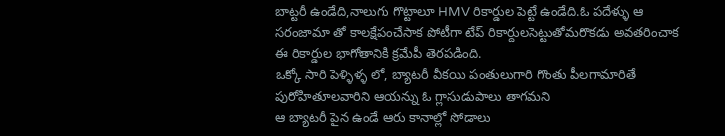బాట్టరీ ఉండేది,నాలుగు గొట్టాలూ HMV రికార్డుల పెట్టే ఉండేది.ఓ పదేళ్ళు ఆ సరంజామా తో కాలక్షేపంచేసాక పోటీగా టేప్ రికార్దులసెట్టుతోమరొకడు అవతరించాక ఈ రికార్డుల భాగోతానికి క్రమేపీ తెరపడింది.
ఒక్కో సారి పెళ్ళిళ్ళ లో, బ్యాటరీ వీకయి పంతులుగారి గొంతు పీలగామారితే పురోహితూలవారిని ఆయన్ను ఓ గ్లాసుడుపాలు తాగమని
ఆ బ్యాటరీ పైన ఉండే ఆరు కానాల్లో సోడాలు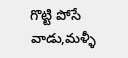గొట్టి పోసే వాడు,మళ్ళీ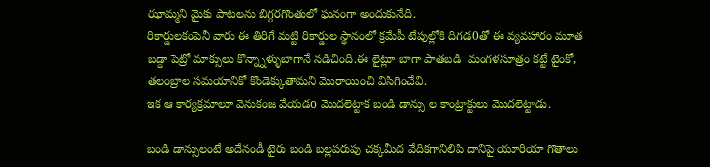ఝామ్మని మైకు పాటలను బిగ్గరగొంతులో ఘనంగా అందుకునేది.
రికార్డులకంపెనీ వారు ఈ తిరిగే మట్టి రికార్డుల స్థానంలో క్రమేపీ టేపుల్లోకి దిగడ0తో ఈ వ్యవహారం మూత బడ్దా పెట్రో మాక్సులు కొన్న్నాళ్ళుబాగానే నడిచింది.ఈ లైట్లూ బాగా పాతబడి  మంగళసూత్రం కట్టే టైంకో,  తలంబ్రాల సమయానికో కొండెక్కుతామని మొరాయించి విసిగించేవి.
ఇక ఆ కార్యక్రమాలూ వెనుకంజ వేయడo మొదలెట్టాక బండి డాన్సు ల కాంట్రాక్టులు మొదలెట్టాడు.

బండి డాన్సులంటే అదేనండీ టైరు బండి బల్లపరుపు చక్కమీద వేదికగానిలిపి దానిపై యూరియా గొతాలు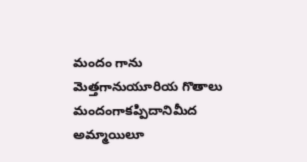మందం గాను మెత్తగానుయూరియ గొతాలు మందంగాకప్పిదానిమీద అమ్మాయిలూ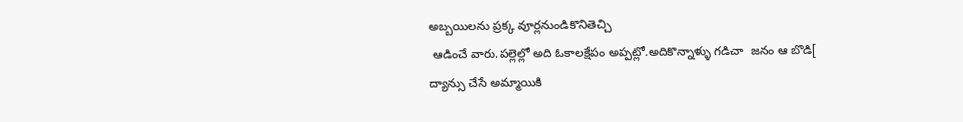అబ్బయిలను ప్రక్క వూర్లనుండికొనితెచ్చి
 ఆడించే వారు.పల్లెల్లో అది ఓకాలక్షేపం అప్పట్లో.అదికొన్నాళ్ళు గడిచా  జనం ఆ బొడి[ ద్యాన్సు చేసే అమ్మాయికి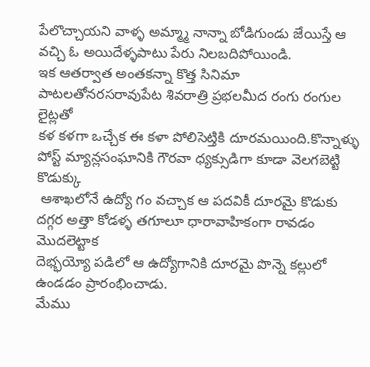పేలొచ్చాయని వాళ్ళ అమ్మ్మా నాన్నా బోడిగుండు జేయిస్తే ఆ వచ్చి ఓ అయిదేళ్ళపాటు పేరు నిలబదిపోయిండి.
ఇక ఆతర్వాత అంతకన్నా కొత్త సినిమా పాటలతోనరసరావుపేట శివరాత్రి ప్రభలమీద రంగు రంగుల లైట్లతో
కళ కళగా ఒచ్చేక ఈ కళా పోలిసెట్తికి దూరమయింది.కొన్నాళ్ళు పోస్ట్ మ్యాన్లసంఘానికి గౌరవా ధ్యక్సుడిగా కూడా వెలగబెట్టి కొడుక్కు
 ఆశాఖలోనే ఉద్యో గం వచ్చాక ఆ పదవికీ దూరమై కొడుకు దగ్గర అత్తా కోడళ్ళ తగూలూ ధారావాహికంగా రావడం మొదలెట్టాక
దెభ్భయ్యో పడిలో ఆ ఉద్యోగానికి దూరమై పొన్నె కల్లులో ఉండడం ప్రారంభించాడు.
మేము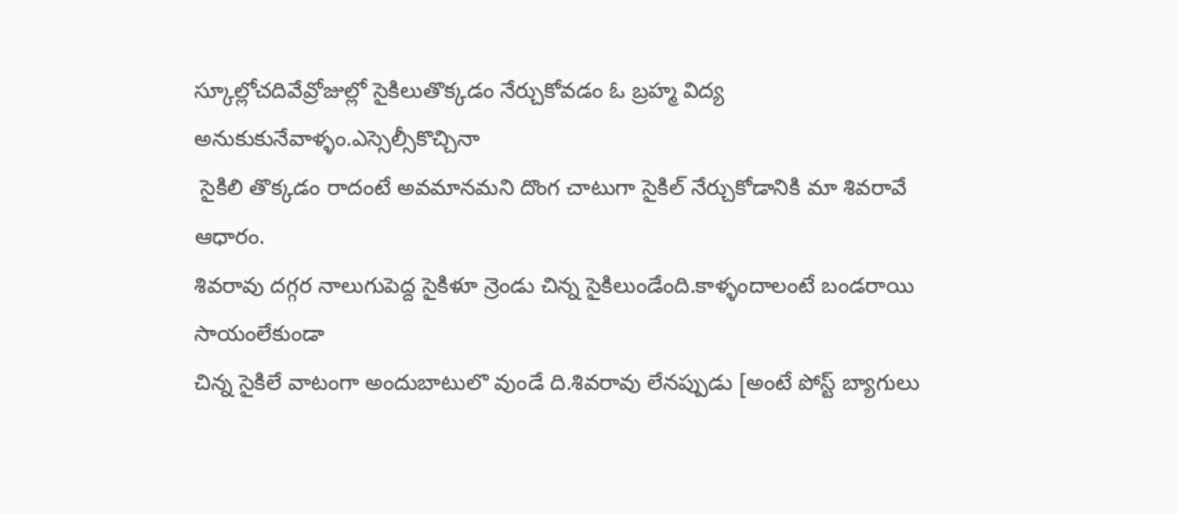స్కూల్లోచదివేవ్రోజుల్లో సైకిలుతొక్కడం నేర్చుకోవడం ఓ బ్రహ్మ విద్య అనుకుకునేవాళ్ళం.ఎస్సెల్సీకొచ్చినా
 సైకిలి తొక్కడం రాదంటే అవమానమని దొంగ చాటుగా సైకిల్ నేర్చుకోడానికి మా శివరావే ఆధారం.
శివరావు దగ్గర నాలుగుపెద్ద సైకిళూ న్రెండు చిన్న సైకిలుండేంది.కాళ్ళందాలంటే బండరాయి సాయంలేకుండా
చిన్న సైకిలే వాటంగా అందుబాటులొ వుండే ది.శివరావు లేనప్పుడు [అంటే పోస్ట్ బ్యాగులు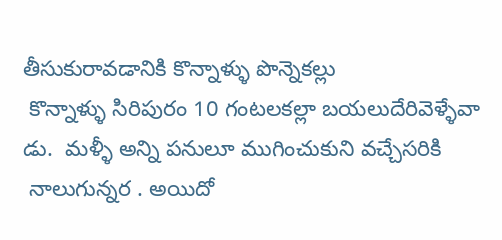తీసుకురావడానికి కొన్నాళ్ళు పొన్నెకల్లు
 కొన్నాళ్ళు సిరిపురం 10 గంటలకల్లా బయలుదేరివెళ్ళేవా డు.  మళ్ళీ అన్ని పనులూ ముగించుకుని వచ్చేసరికి
 నాలుగున్నర . అయిదో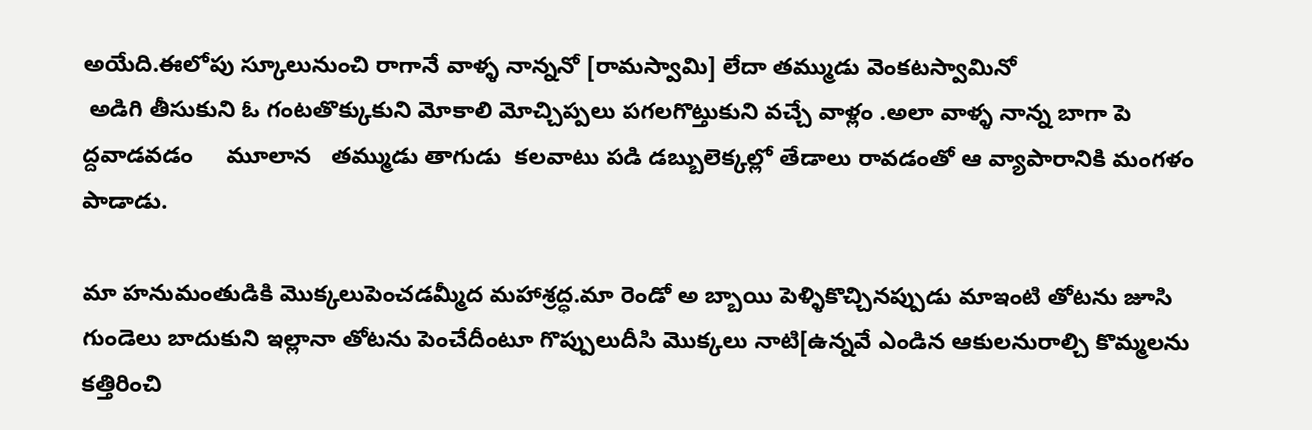అయేది.ఈలోపు స్కూలునుంచి రాగానే వాళ్ళ నాన్ననో [రామస్వామి] లేదా తమ్ముడు వెంకటస్వామినో
 అడిగి తీసుకుని ఓ గంటతొక్కుకుని మోకాలి మోచ్చిప్పలు పగలగొట్తుకుని వచ్చే వాళ్లం .అలా వాళ్ళ నాన్న బాగా పె ద్దవాడవడం     మూలాన   తమ్ముడు తాగుడు  కలవాటు పడి డబ్బులెక్కల్లో తేడాలు రావడంతో ఆ వ్యాపారానికి మంగళం పాడాడు.

మా హనుమంతుడికి మొక్కలుపెంచడమ్మీద మహాశ్రద్ధ.మా రెండో అ బ్బాయి పెళ్ళికొచ్చినప్పుడు మాఇంటి తోటను జూసి గుండెలు బాదుకుని ఇల్లానా తోటను పెంచేదీంటూ గొప్పులుదీసి మొక్కలు నాటి[ఉన్నవే ఎండిన ఆకులనురాల్చి కొమ్మలను కత్తిరించి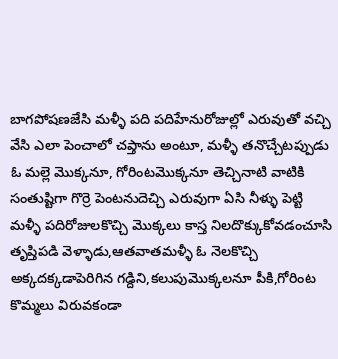బాగపోషణజేసి మళ్ళీ పది పదిహేనురోజుల్లో ఎరువుతో వచ్చి వేసి ఎలా పెంచాలో చప్తాను అంటూ, మళ్ళీ తనొచ్చేటప్పుడు ఓ మల్లె మొక్కనూ, గోరింటమొక్కనూ తెచ్చినాటి వాటికి సంతుష్టిగా గొర్రె పెంటనుదెచ్చి ఎరువుగా ఏసి నీళ్ళు పెట్టి మళ్ళీ పదిరోజులకొచ్చి మొక్కలు కాస్త నిలదొక్కుకోవడంచూసి తృప్తిపడి వెళ్ళాడు,ఆతవాతమళ్ళీ ఓ నెలకొచ్చి అక్కదక్కడాపెరిగిన గడ్దిని,కలుపుమొక్కలనూ పీకి,గోరింట కొమ్మలు విరువకండా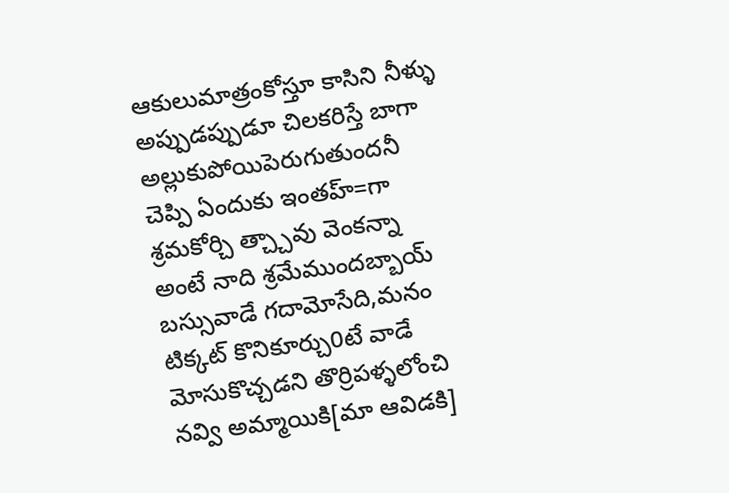ఆకులుమాత్రంకోస్తూ కాసిని నీళ్ళు అప్పుడప్పుడూ చిలకరిస్తే బాగా అల్లుకుపోయిపెరుగుతుందనీ చెప్పి ఏందుకు ఇంతహ్=గా శ్రమకోర్చి త్చ్చావు వెంకన్నా అంటే నాది శ్రమేముందబ్బాయ్ బస్సువాడే గదామోసేది,మనం టిక్కట్ కొనికూర్చు0టే వాడే మోసుకొచ్చడని తొర్రిపళ్ళలోంచి నవ్వి అమ్మాయికి[మా ఆవిడకి]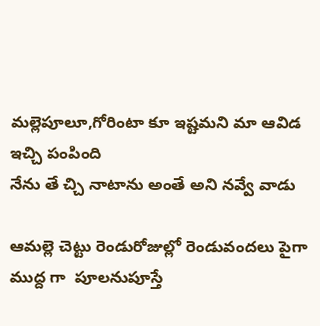మల్లెపూలూ,గోరింటా కూ ఇష్టమని మా ఆవిడ ఇచ్చి పంపింది
నేను తే చ్చి నాటాను అంతే అని నవ్వే వాడు

ఆమల్లె చెట్టు రెండురోజుల్లో రెండువందలు పైగా ముద్ద గా  పూలనుపూస్తే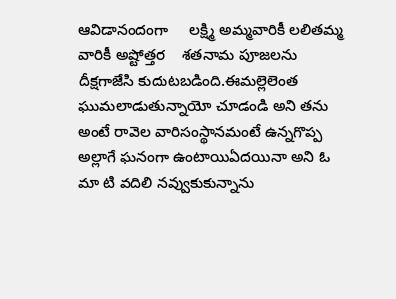ఆవిడానందంగా     లక్ష్మి అమ్మవారికీ లలితమ్మ వారికీ అష్టోత్తర    శతనామ పూజలను దీక్షగాజేసి కుదుటబడింది.ఈమల్లెలెంత ఘుమలాడుతున్నాయో చూడండి అని తను అంటే రావెల వారిసంస్థానమంటే ఉన్నగొప్ప అల్లాగే ఘనంగా ఉంటాయిఏదయినా అని ఓ మా టి వదిలి నవ్వుకుకున్నాను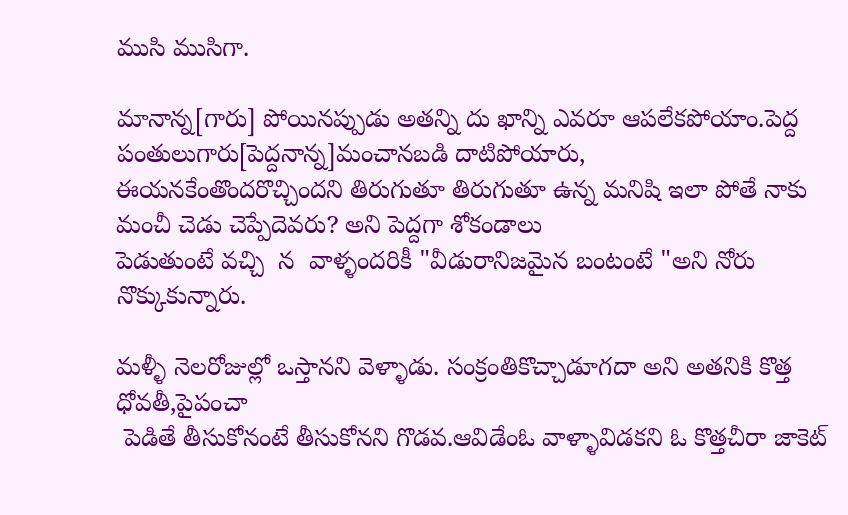ముసి ముసిగా.

మానాన్న[గారు] పోయినప్పుడు అతన్ని దు ఖాన్ని ఎవరూ ఆపలేకపోయాం.పెద్ద పంతులుగారు[పెద్దనాన్న]మంచానబడి దాటిపోయారు,
ఈయనకేంతొందరొచ్చిందని తిరుగుతూ తిరుగుతూ ఉన్న మనిషి ఇలా పోతే నాకు మంచీ చెడు చెప్పేదెవరు? అని పెద్దగా శోకండాలు
పెడుతుంటే వచ్చి  న  వాళ్ళందరికీ "వీడురానిజమైన బంటంటే "అని నోరు నొక్కుకున్నారు.

మళ్ళీ నెలరోజుల్లో ఒస్తానని వెళ్ళాడు. సంక్రంతికొచ్చాడూగదా అని అతనికి కొత్త ధోవతీ,పైపంచా
 పెడితే తీసుకోనంటే తీసుకోనని గొడవ.ఆవిడేంఓ వాళ్ళావిడకని ఓ కొత్తచీరా జాకెట్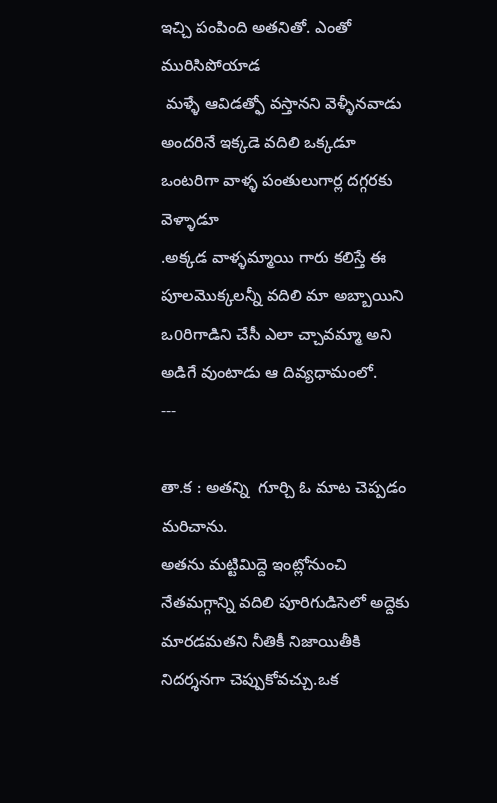ఇచ్చి పంపింది అతనితో. ఎంతో మురిసిపోయాడ
 మళ్ళే ఆవిడత్ఫో వస్తానని వెళ్ళీనవాడు అందరినే ఇక్కడె వదిలి ఒక్కడూ ఒంటరిగా వాళ్ళ పంతులుగార్ల దగ్గరకు వెళ్ళాడూ
.అక్కడ వాళ్ళమ్మాయి గారు కలిస్తే ఈ పూలమొక్కలన్నీ వదిలి మా అబ్బాయిని ఒ0రిగాడిని చేసీ ఎలా చ్చావమ్మా అని అడిగే వుంటాడు ఆ దివ్యధామంలో.
---

తా.క : అతన్ని  గూర్చి ఓ మాట చెప్పడం మరిచాను.
అతను మట్టిమిద్దె ఇంట్లోనుంచి నేతమగ్గాన్ని వదిలి పూరిగుడిసెలో అద్దెకు మారడమతని నీతికీ నిజాయితీకి నిదర్శనగా చెప్పుకోవచ్చు.ఒక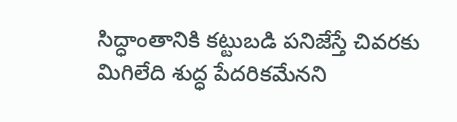సిద్ధాంతానికి కట్టుబడి పనిజేస్తే చివరకు మిగిలేది శుద్ధ పేదరికమేనని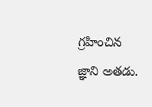గ్రహించిన జ్ఞాని అతడు.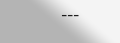---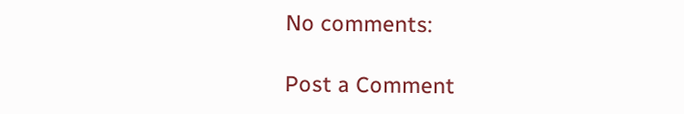No comments:

Post a Comment